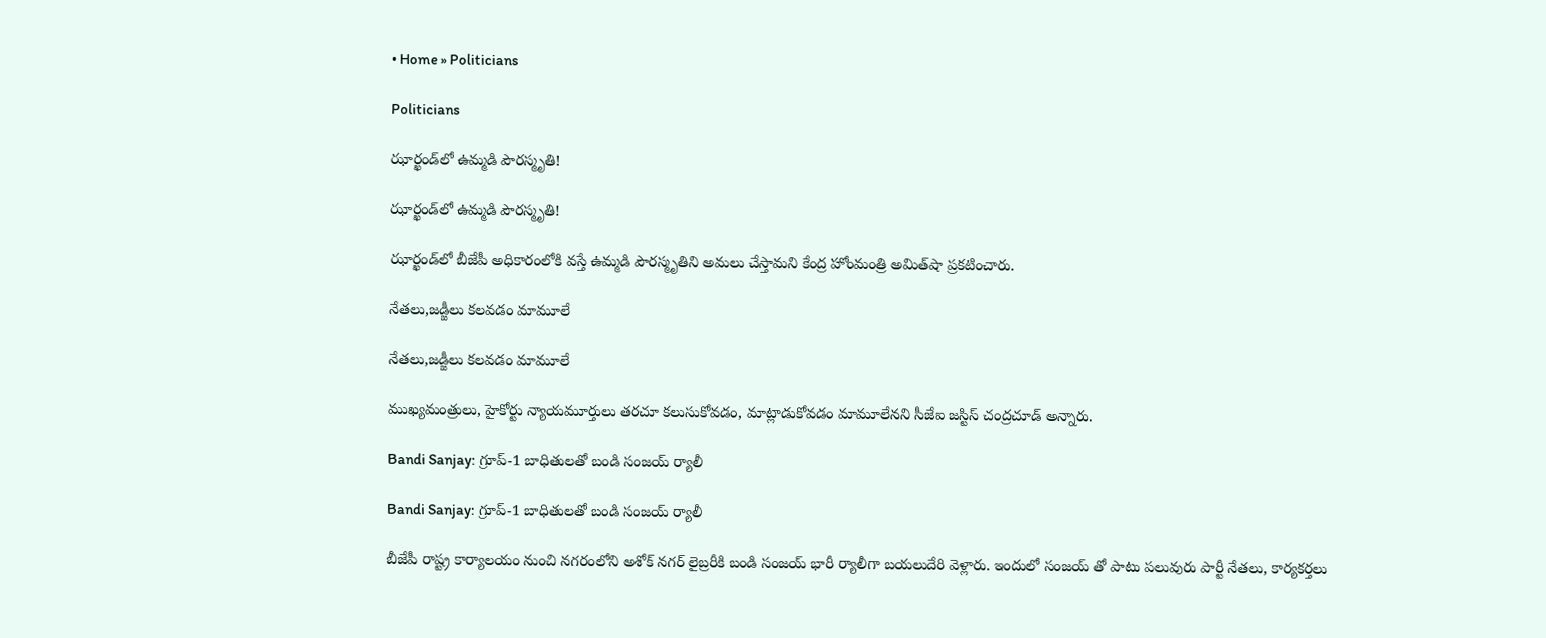• Home » Politicians

Politicians

ఝార్ఖండ్‌లో ఉమ్మడి పౌరస్మృతి!

ఝార్ఖండ్‌లో ఉమ్మడి పౌరస్మృతి!

ఝార్ఖండ్‌లో బీజేపీ అధికారంలోకి వస్తే ఉమ్మడి పౌరస్మృతిని అమలు చేస్తామని కేంద్ర హోంమంత్రి అమిత్‌షా ప్రకటించారు.

నేతలు,జడ్జీలు కలవడం మామూలే

నేతలు,జడ్జీలు కలవడం మామూలే

ముఖ్యమంత్రులు, హైకోర్టు న్యాయమూర్తులు తరచూ కలుసుకోవడం, మాట్లాడుకోవడం మామూలేనని సీజేఐ జస్టిస్‌ చంద్రచూడ్‌ అన్నారు.

Bandi Sanjay: గ్రూప్-1 బాధితులతో బండి సంజయ్ ర్యాలీ

Bandi Sanjay: గ్రూప్-1 బాధితులతో బండి సంజయ్ ర్యాలీ

బీజేపీ రాష్ట్ర కార్యాలయం నుంచి నగరంలోని అశోక్ నగర్ లైబ్రరీకి బండి సంజయ్ భారీ ర్యాలీగా బయలుదేరి వెళ్లారు. ఇందులో సంజయ్ తో పాటు పలువురు పార్టీ నేతలు, కార్యకర్తలు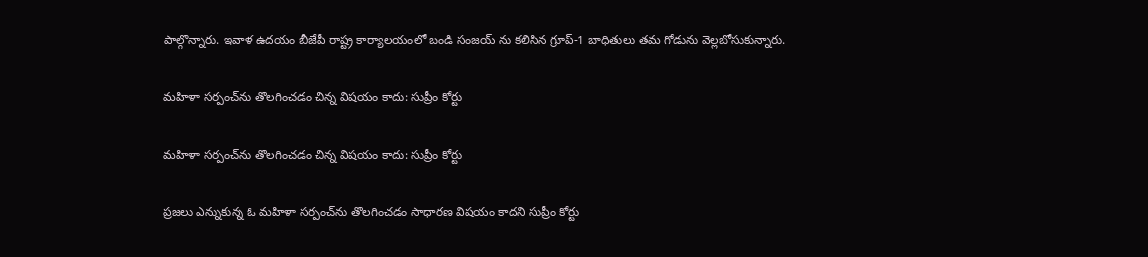పాల్గొన్నారు. ఇవాళ ఉదయం బీజేపీ రాష్ట్ర కార్యాలయంలో బండి సంజయ్ ను కలిసిన గ్రూప్-1 బాధితులు తమ గోడును వెల్లబోసుకున్నారు.

మహిళా సర్పంచ్‌ను తొలగించడం చిన్న విషయం కాదు: సుప్రీం కోర్టు

మహిళా సర్పంచ్‌ను తొలగించడం చిన్న విషయం కాదు: సుప్రీం కోర్టు

ప్రజలు ఎన్నుకున్న ఓ మహిళా సర్పంచ్‌ను తొలగించడం సాధారణ విషయం కాదని సుప్రీం కోర్టు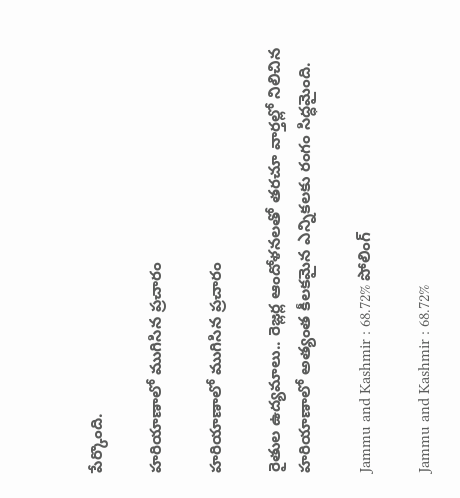పేర్కొంది.

హరియాణాలో ముగిసిన ప్రచారం

హరియాణాలో ముగిసిన ప్రచారం

రైతుల ఉద్యమాలు.. రెజ్లర్ల ఆందోళనలతో తరచూ వార్తల్లో నిలిచిన హరియాణాలో అత్యంత కీలకమైన ఎన్నికలకు రంగం సిద్ధమైంది.

Jammu and Kashmir : 68.72% పోలింగ్‌

Jammu and Kashmir : 68.72%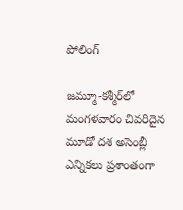పోలింగ్‌

జమ్మూ-కశ్మీర్‌లో మంగళవారం చివరిదైన మూడో దశ అసెంబ్లీ ఎన్నికలు ప్రశాంతంగా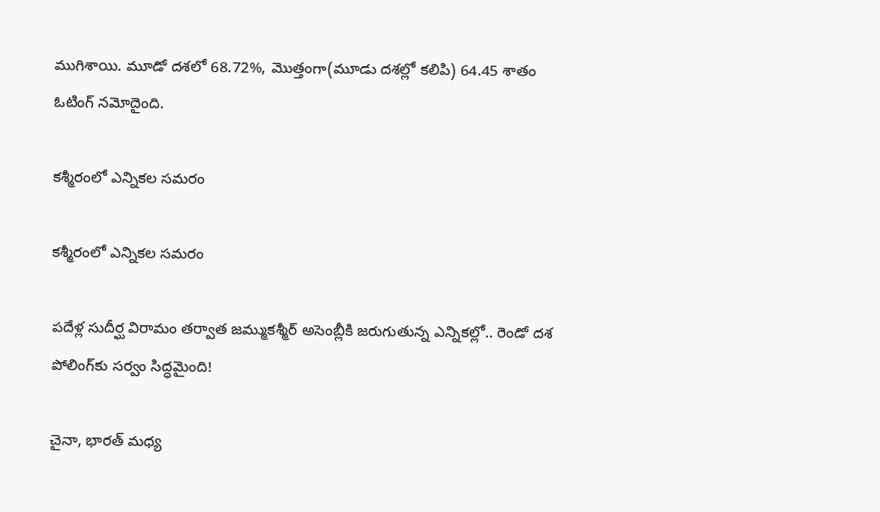ముగిశాయి. మూడో దశలో 68.72%, మొత్తంగా(మూడు దశల్లో కలిపి) 64.45 శాతం ఓటింగ్‌ నమోదైంది.

కశ్మీరంలో ఎన్నికల సమరం

కశ్మీరంలో ఎన్నికల సమరం

పదేళ్ల సుదీర్ఘ విరామం తర్వాత జమ్ముకశ్మీర్‌ అసెంబ్లీకి జరుగుతున్న ఎన్నికల్లో.. రెండో దశ పోలింగ్‌కు సర్వం సిద్ధమైంది!

చైనా, భారత్‌ మధ్య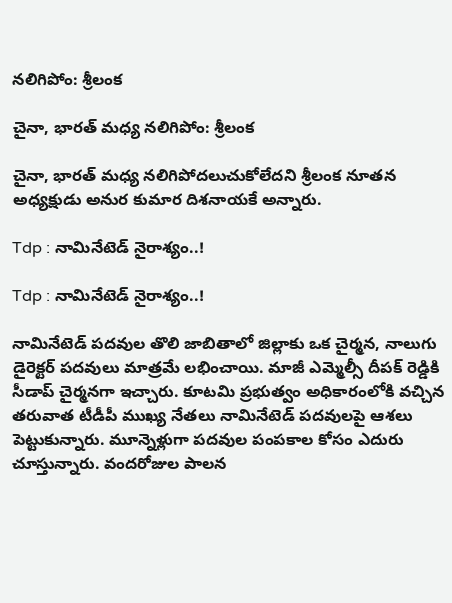నలిగిపోం: శ్రీలంక

చైనా, భారత్‌ మధ్య నలిగిపోం: శ్రీలంక

చైనా, భారత్‌ మధ్య నలిగిపోదలుచుకోలేదని శ్రీలంక నూతన అధ్యక్షుడు అనుర కుమార దిశనాయకే అన్నారు.

Tdp : నామినేటెడ్‌ నైరాశ్యం..!

Tdp : నామినేటెడ్‌ నైరాశ్యం..!

నామినేటెడ్‌ పదవుల తొలి జాబితాలో జిల్లాకు ఒక చైర్మన, నాలుగు డైరెక్టర్‌ పదవులు మాత్రమే లభించాయి. మాజీ ఎమ్మెల్సీ దీపక్‌ రెడ్డికి సీడాప్‌ చైర్మనగా ఇచ్చారు. కూటమి ప్రభుత్వం అధికారంలోకి వచ్చిన తరువాత టీడీపీ ముఖ్య నేతలు నామినేటెడ్‌ పదవులపై ఆశలు పెట్టుకున్నారు. మూన్నెళ్లుగా పదవుల పంపకాల కోసం ఎదురు చూస్తున్నారు. వందరోజుల పాలన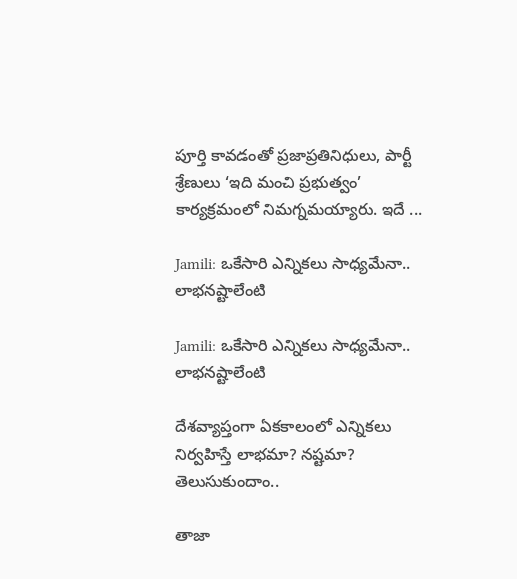పూర్తి కావడంతో ప్రజాప్రతినిధులు, పార్టీ శ్రేణులు ‘ఇది మంచి ప్రభుత్వం’ కార్యక్రమంలో నిమగ్నమయ్యారు. ఇదే ...

Jamili: ఒకేసారి ఎన్నికలు సాధ్యమేనా.. లాభనష్టాలేంటి

Jamili: ఒకేసారి ఎన్నికలు సాధ్యమేనా.. లాభనష్టాలేంటి

దేశవ్యాప్తంగా ఏకకాలంలో ఎన్నికలు నిర్వహిస్తే లాభమా? నష్టమా? తెలుసుకుందాం..

తాజా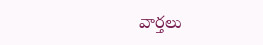వార్తలు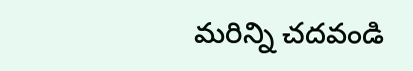మరిన్ని చదవండి